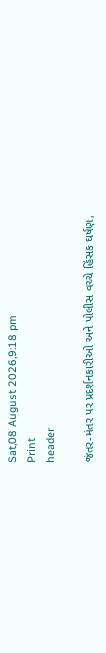Sat,08 August 2026,9:18 pm
Print
header

જંતર-મંતર પર પ્રદર્શનકારીઓ અને પોલીસ વચ્ચે હિંસક ઘર્ષણ,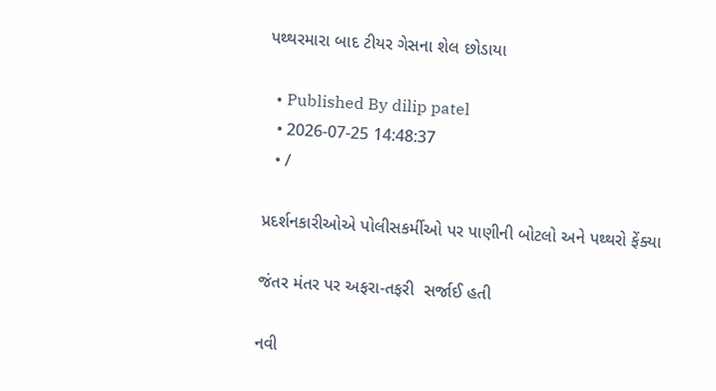પથ્થરમારા બાદ ટીયર ગેસના શેલ છોડાયા

  • Published By dilip patel
  • 2026-07-25 14:48:37
  • /

પ્રદર્શનકારીઓએ પોલીસકર્મીઓ પર પાણીની બોટલો અને પથ્થરો ફેંક્યા

જંતર મંતર પર અફરા-તફરી  સર્જાઈ હતી

નવી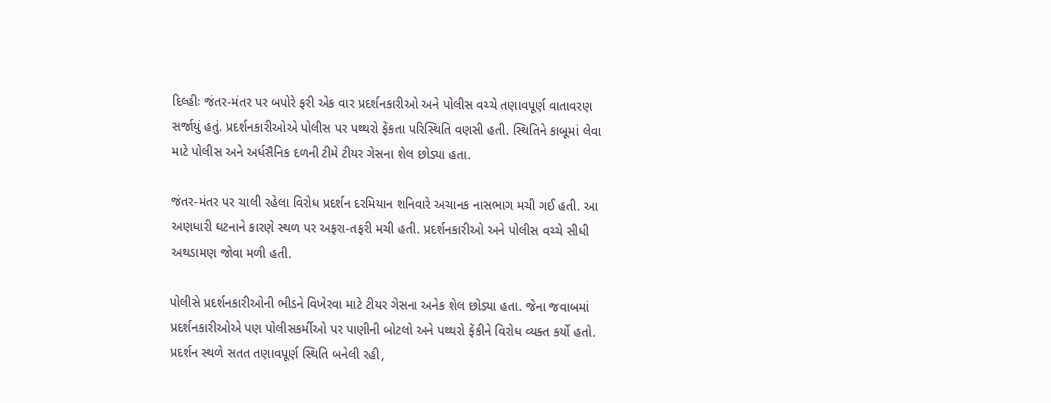દિલ્હીઃ જંતર-મંતર પર બપોરે ફરી એક વાર પ્રદર્શનકારીઓ અને પોલીસ વચ્ચે તણાવપૂર્ણ વાતાવરણ સર્જાયું હતું. પ્રદર્શનકારીઓએ પોલીસ પર પથ્થરો ફેંકતા પરિસ્થિતિ વણસી હતી. સ્થિતિને કાબૂમાં લેવા માટે પોલીસ અને અર્ધસૈનિક દળની ટીમે ટીયર ગેસના શેલ છોડ્યા હતા.

જંતર-મંતર પર ચાલી રહેલા વિરોધ પ્રદર્શન દરમિયાન શનિવારે અચાનક નાસભાગ મચી ગઈ હતી. આ અણધારી ઘટનાને કારણે સ્થળ પર અફરા-તફરી મચી હતી. પ્રદર્શનકારીઓ અને પોલીસ વચ્ચે સીધી અથડામણ જોવા મળી હતી.

પોલીસે પ્રદર્શનકારીઓની ભીડને વિખેરવા માટે ટીયર ગેસના અનેક શેલ છોડ્યા હતા. જેના જવાબમાં પ્રદર્શનકારીઓએ પણ પોલીસકર્મીઓ પર પાણીની બોટલો અને પથ્થરો ફેંકીને વિરોધ વ્યક્ત કર્યો હતો. પ્રદર્શન સ્થળે સતત તણાવપૂર્ણ સ્થિતિ બનેલી રહી,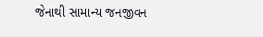જેનાથી સામાન્ય જનજીવન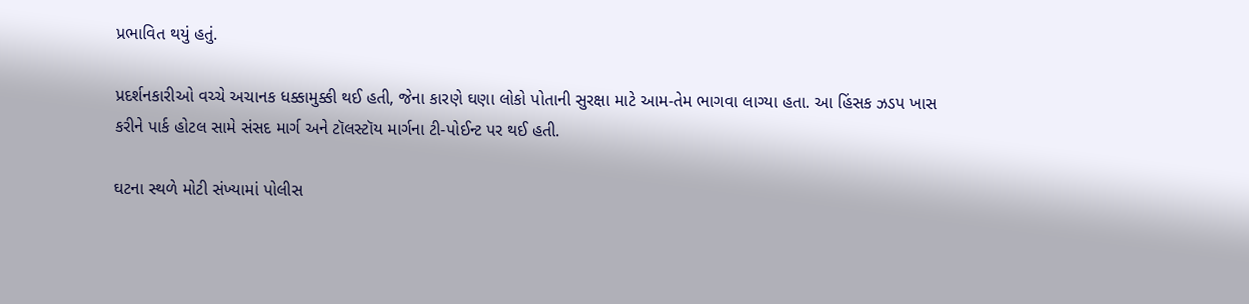પ્રભાવિત થયું હતું.

પ્રદર્શનકારીઓ વચ્ચે અચાનક ધક્કામુક્કી થઈ હતી, જેના કારણે ઘણા લોકો પોતાની સુરક્ષા માટે આમ-તેમ ભાગવા લાગ્યા હતા. આ હિંસક ઝડપ ખાસ કરીને પાર્ક હોટલ સામે સંસદ માર્ગ અને ટૉલસ્ટૉય માર્ગના ટી-પોઈન્ટ પર થઈ હતી.

ઘટના સ્થળે મોટી સંખ્યામાં પોલીસ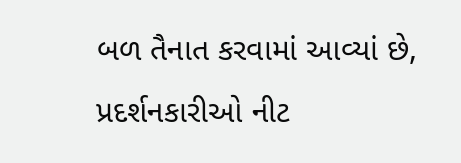બળ તૈનાત કરવામાં આવ્યાં છે, પ્રદર્શનકારીઓ નીટ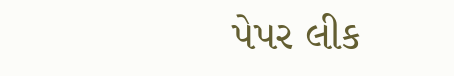પેપર લીક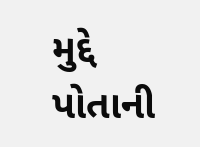મુદ્દે પોતાની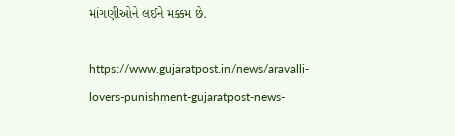માંગણીઓને લઈને મક્કમ છે.

https://www.gujaratpost.in/news/aravalli-lovers-punishment-gujaratpost-news-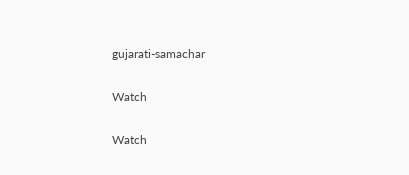gujarati-samachar

Watch

Watch